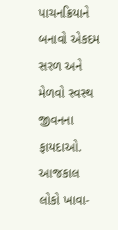પાચનક્રિયાને બનાવો એકદમ સરળ અને મેળવો સ્વસ્થ જીવનના ફાયદાઓ.
આજકાલ લોકો ખાવા-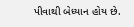પીવાથી બેધ્યાન હોય છે.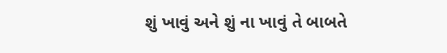શું ખાવું અને શું ના ખાવું તે બાબતે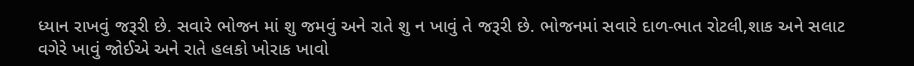ધ્યાન રાખવું જરૂરી છે. સવારે ભોજન માં શુ જમવું અને રાતે શુ ન ખાવું તે જરૂરી છે. ભોજનમાં સવારે દાળ-ભાત રોટલી,શાક અને સલાટ વગેરે ખાવું જોઈએ અને રાતે હલકો ખોરાક ખાવો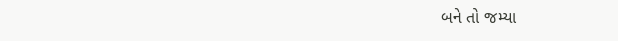બને તો જમ્યા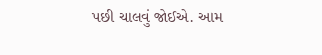પછી ચાલવું જોઈએ. આમ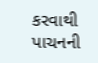કરવાથી પાચનની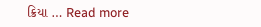ક્રિયા … Read more